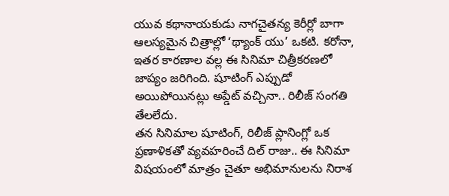యువ కథానాయకుడు నాగచైతన్య కెరీర్లో బాగా ఆలస్యమైన చిత్రాల్లో ‘థ్యాంక్ యు’ ఒకటి. కరోనా, ఇతర కారణాల వల్ల ఈ సినిమా చిత్రీకరణలో జాప్యం జరిగింది. షూటింగ్ ఎప్పుడో అయిపోయినట్లు అప్డేట్ వచ్చినా.. రిలీజ్ సంగతి తేలలేదు.
తన సినిమాల షూటింగ్, రిలీజ్ ప్లానింగ్లో ఒక ప్రణాళికతో వ్యవహరించే దిల్ రాజు.. ఈ సినిమా విషయంలో మాత్రం చైతూ అభిమానులను నిరాశ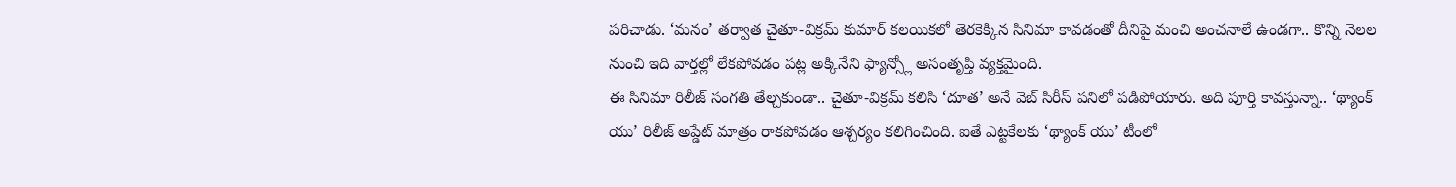పరిచాడు. ‘మనం’ తర్వాత చైతూ-విక్రమ్ కుమార్ కలయికలో తెరకెక్కిన సినిమా కావడంతో దీనిపై మంచి అంచనాలే ఉండగా.. కొన్ని నెలల నుంచి ఇది వార్తల్లో లేకపోవడం పట్ల అక్కినేని ఫ్యాన్స్లో అసంతృప్తి వ్యక్తమైంది.
ఈ సినిమా రిలీజ్ సంగతి తేల్చకుండా.. చైతూ-విక్రమ్ కలిసి ‘దూత’ అనే వెబ్ సిరీస్ పనిలో పడిపోయారు. అది పూర్తి కావస్తున్నా.. ‘థ్యాంక్ యు’ రిలీజ్ అప్డేట్ మాత్రం రాకపోవడం ఆశ్చర్యం కలిగించింది. ఐతే ఎట్టకేలకు ‘థ్యాంక్ యు’ టీంలో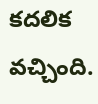కదలిక వచ్చింది.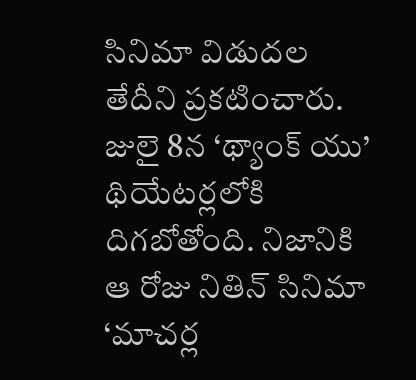సినిమా విడుదల తేదీని ప్రకటించారు.
జులై 8న ‘థ్యాంక్ యు’ థియేటర్లలోకి దిగబోతోంది. నిజానికి ఆ రోజు నితిన్ సినిమా ‘మాచర్ల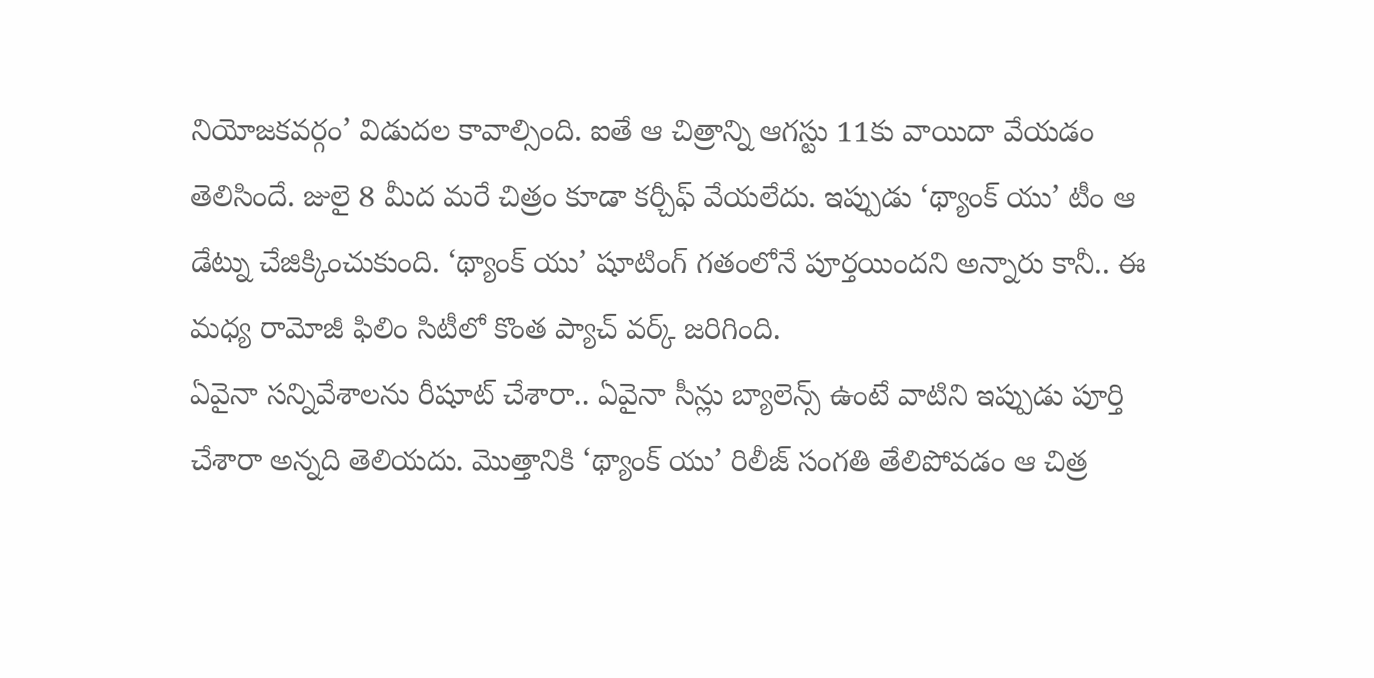నియోజకవర్గం’ విడుదల కావాల్సింది. ఐతే ఆ చిత్రాన్ని ఆగస్టు 11కు వాయిదా వేయడం తెలిసిందే. జులై 8 మీద మరే చిత్రం కూడా కర్చీఫ్ వేయలేదు. ఇప్పుడు ‘థ్యాంక్ యు’ టీం ఆ డేట్ను చేజిక్కించుకుంది. ‘థ్యాంక్ యు’ షూటింగ్ గతంలోనే పూర్తయిందని అన్నారు కానీ.. ఈ మధ్య రామోజీ ఫిలిం సిటీలో కొంత ప్యాచ్ వర్క్ జరిగింది.
ఏవైనా సన్నివేశాలను రీషూట్ చేశారా.. ఏవైనా సీన్లు బ్యాలెన్స్ ఉంటే వాటిని ఇప్పుడు పూర్తి చేశారా అన్నది తెలియదు. మొత్తానికి ‘థ్యాంక్ యు’ రిలీజ్ సంగతి తేలిపోవడం ఆ చిత్ర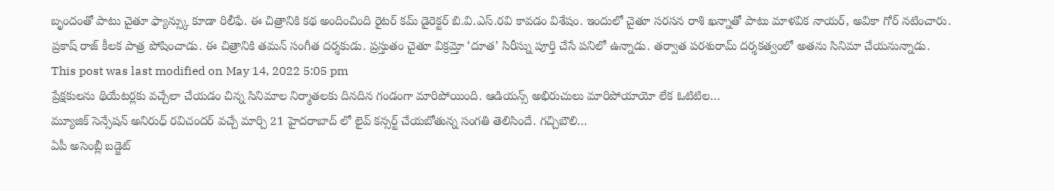బృందంతో పాటు చైతూ ఫ్యాన్స్కు కూడా రిలీఫే. ఈ చిత్రానికి కథ అందించింది రైటర్ కమ్ డైరెక్టర్ బి.వి.ఎస్.రవి కావడం విశేషం. ఇందులో చైతూ సరసన రాశి ఖన్నాతో పాటు మాళవిక నాయర్, అవికా గోర్ నటించారు. ప్రకాష్ రాజ్ కీలక పాత్ర పోషించాడు. ఈ చిత్రానికి తమన్ సంగీత దర్శకుడు. ప్రస్తుతం చైతూ విక్రమ్తో ‘దూత’ సిరీస్ను పూర్తి చేసే పనిలో ఉన్నాడు. తర్వాత పరశురామ్ దర్శకత్వంలో అతను సినిమా చేయనున్నాడు.
This post was last modified on May 14, 2022 5:05 pm
ప్రేక్షకులను థియేటర్లకు వచ్చేలా చేయడం చిన్న సినిమాల నిర్మాతలకు దినదిన గండంగా మారిపోయింది. ఆడియన్స్ అభిరుచులు మారిపోయాయో లేక ఓటిటిల…
మ్యూజిక్ సెన్సేషన్ అనిరుధ్ రవిచందర్ వచ్చే మార్చి 21 హైదరాబాద్ లో లైవ్ కన్సర్ట్ చేయబోతున్న సంగతి తెలిసిందే. గచ్చిబౌలి…
ఏపీ అసెంబ్లీ బడ్జెట్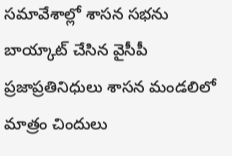సమావేశాల్లో శాసన సభను బాయ్కాట్ చేసిన వైసీపీ ప్రజాప్రతినిధులు శాసన మండలిలో మాత్రం చిందులు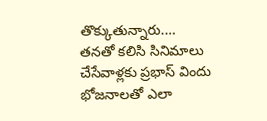తొక్కుతున్నారు.…
తనతో కలిసి సినిమాలు చేసేవాళ్లకు ప్రభాస్ విందు భోజనాలతో ఎలా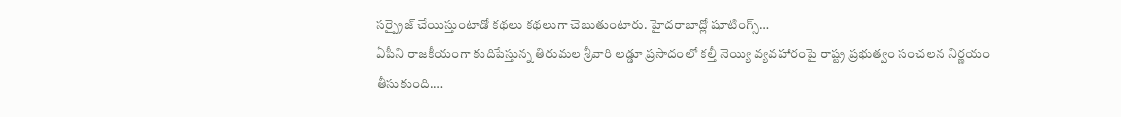సర్ప్రైజ్ చేయిస్తుంటాడో కథలు కథలుగా చెబుతుంటారు. హైదరాబాద్లో షూటింగ్స్…
ఏపీని రాజకీయంగా కుదిపేస్తున్న తిరుమల శ్రీవారి లడ్డూ ప్రసాదంలో కల్తీ నెయ్యి వ్యవహారంపై రాష్ట్ర ప్రభుత్వం సంచలన నిర్ణయం తీసుకుంది.…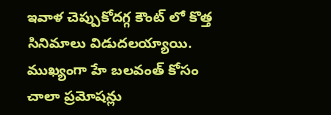ఇవాళ చెప్పుకోదగ్గ కౌంట్ లో కొత్త సినిమాలు విడుదలయ్యాయి. ముఖ్యంగా హే బలవంత్ కోసం చాలా ప్రమోషన్లు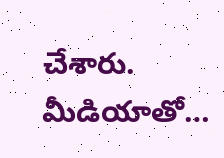చేశారు. మీడియాతో…